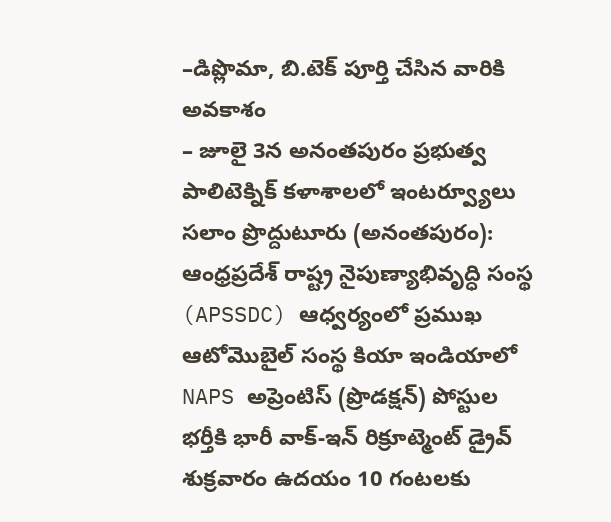–డిప్లొమా, బి.టెక్ పూర్తి చేసిన వారికి అవకాశం
– జూలై 3న అనంతపురం ప్రభుత్వ పాలిటెక్నిక్ కళాశాలలో ఇంటర్వ్యూలు
సలాం ప్రొద్దుటూరు (అనంతపురం):
ఆంధ్రప్రదేశ్ రాష్ట్ర నైపుణ్యాభివృద్ధి సంస్థ (APSSDC) ఆధ్వర్యంలో ప్రముఖ ఆటోమొబైల్ సంస్థ కియా ఇండియాలో NAPS అప్రెంటిస్ (ప్రొడక్షన్) పోస్టుల భర్తీకి భారీ వాక్-ఇన్ రిక్రూట్మెంట్ డ్రైవ్ శుక్రవారం ఉదయం 10 గంటలకు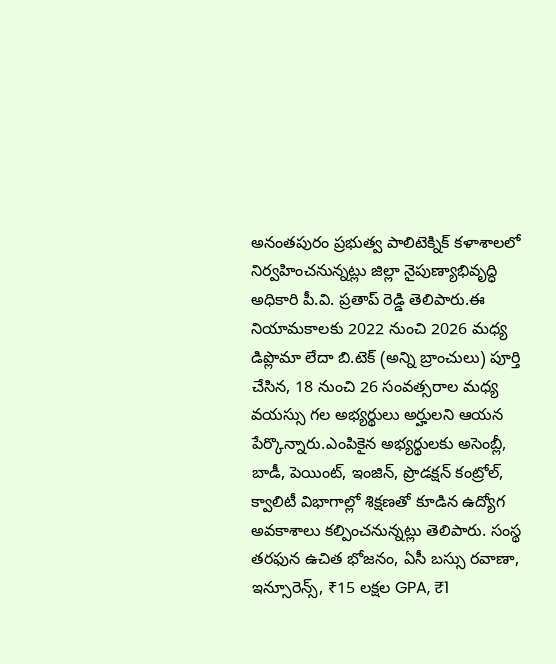అనంతపురం ప్రభుత్వ పాలిటెక్నిక్ కళాశాలలో నిర్వహించనున్నట్లు జిల్లా నైపుణ్యాభివృద్ధి అధికారి పీ.వి. ప్రతాప్ రెడ్డి తెలిపారు.ఈ నియామకాలకు 2022 నుంచి 2026 మధ్య డిప్లొమా లేదా బి.టెక్ (అన్ని బ్రాంచులు) పూర్తి చేసిన, 18 నుంచి 26 సంవత్సరాల మధ్య వయస్సు గల అభ్యర్థులు అర్హులని ఆయన పేర్కొన్నారు.ఎంపికైన అభ్యర్థులకు అసెంబ్లీ, బాడీ, పెయింట్, ఇంజిన్, ప్రొడక్షన్ కంట్రోల్, క్వాలిటీ విభాగాల్లో శిక్షణతో కూడిన ఉద్యోగ అవకాశాలు కల్పించనున్నట్లు తెలిపారు. సంస్థ తరఫున ఉచిత భోజనం, ఏసీ బస్సు రవాణా, ఇన్సూరెన్స్, ₹15 లక్షల GPA, ₹1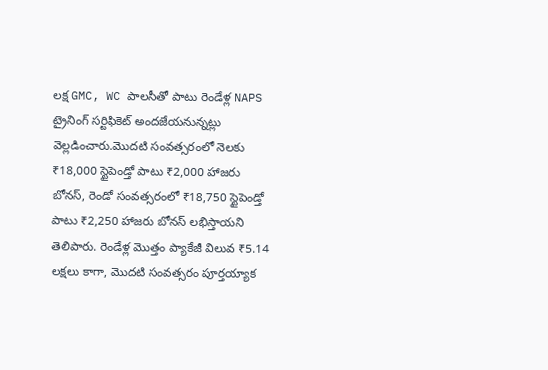లక్ష GMC, WC పాలసీతో పాటు రెండేళ్ల NAPS ట్రైనింగ్ సర్టిఫికెట్ అందజేయనున్నట్లు వెల్లడించారు.మొదటి సంవత్సరంలో నెలకు ₹18,000 స్టైపెండ్తో పాటు ₹2,000 హాజరు బోనస్, రెండో సంవత్సరంలో ₹18,750 స్టైపెండ్తో పాటు ₹2,250 హాజరు బోనస్ లభిస్తాయని తెలిపారు. రెండేళ్ల మొత్తం ప్యాకేజీ విలువ ₹5.14 లక్షలు కాగా, మొదటి సంవత్సరం పూర్తయ్యాక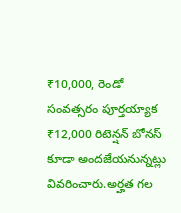₹10,000, రెండో సంవత్సరం పూర్తయ్యాక ₹12,000 రిటెన్షన్ బోనస్ కూడా అందజేయనున్నట్లు వివరించారు.అర్హత గల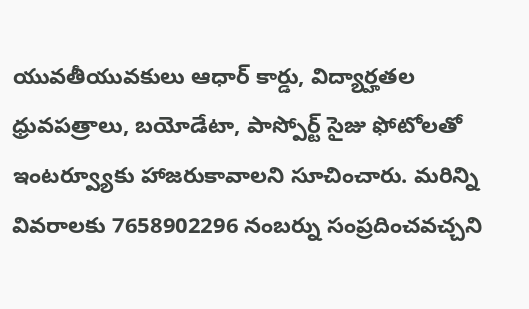యువతీయువకులు ఆధార్ కార్డు, విద్యార్హతల ధ్రువపత్రాలు, బయోడేటా, పాస్పోర్ట్ సైజు ఫోటోలతో ఇంటర్వ్యూకు హాజరుకావాలని సూచించారు. మరిన్ని వివరాలకు 7658902296 నంబర్ను సంప్రదించవచ్చని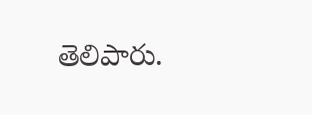తెలిపారు.